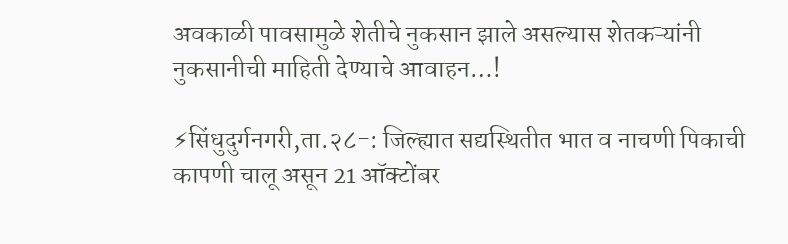अवकाळी पावसामुळे शेतीचे नुकसान झाले असल्यास शेतकऱ्यांनी नुकसानीची माहिती देण्याचे आवाहन…!

⚡सिंधुदुर्गनगरी,ता.२८-: जिल्ह्यात सद्यस्थितीत भात व नाचणी पिकाची कापणी चालू असून 21 ऑक्टोंबर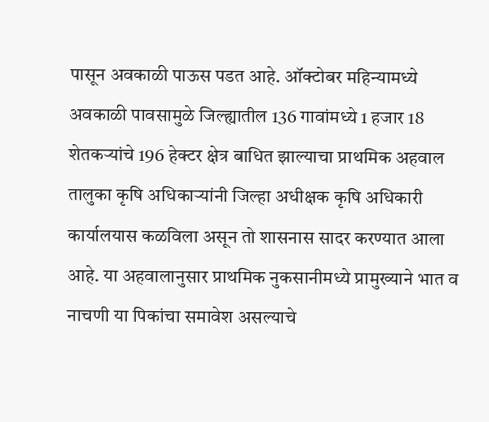पासून अवकाळी पाऊस पडत आहे. ऑक्टोबर महिन्यामध्ये अवकाळी पावसामुळे जिल्ह्यातील 136 गावांमध्ये 1 हजार 18 शेतकऱ्यांचे 196 हेक्टर क्षेत्र बाधित झाल्याचा प्राथमिक अहवाल तालुका कृषि अधिकाऱ्यांनी जिल्हा अधीक्षक कृषि अधिकारी कार्यालयास कळविला असून तो शासनास सादर करण्यात आला आहे. या अहवालानुसार प्राथमिक नुकसानीमध्ये प्रामुख्याने भात व नाचणी या पिकांचा समावेश असल्याचे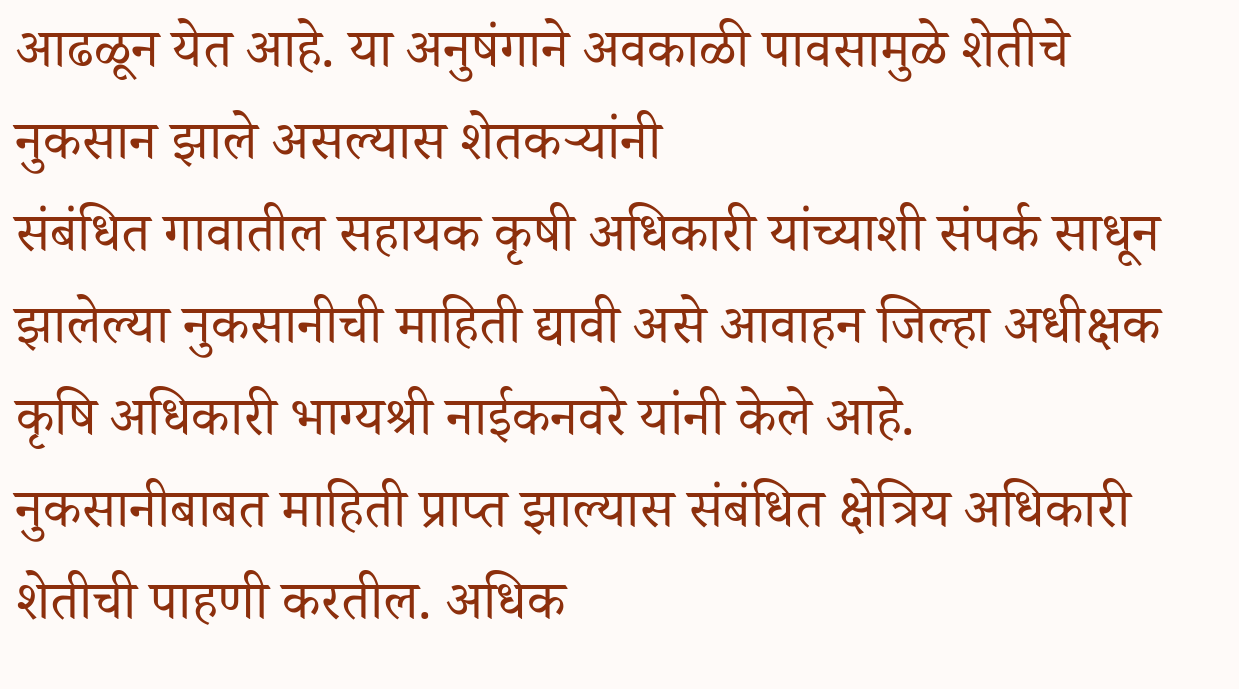आढळून येत आहे. या अनुषंगाने अवकाळी पावसामुळे शेतीचे नुकसान झाले असल्यास शेतकऱ्यांनी
संबं‍धित गावातील सहायक कृषी अधिकारी यांच्याशी संपर्क साधून झालेल्या नुकसानीची माहिती द्यावी असे आवाहन जिल्हा अधीक्षक कृषि अधिकारी भाग्यश्री नाईकनवरे यांनी केले आहे.
नुकसानीबाबत माहिती प्राप्त झाल्यास संबंधित क्षेत्रिय अधिकारी शेतीची पाहणी करतील. अधिक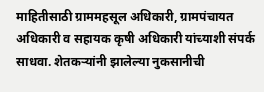माहितीसाठी ग्राममहसूल अधिकारी, ग्रामपंचायत अधिकारी व सहायक कृषी अधिकारी यांच्याशी संपर्क साधवा. शेतकऱ्यांनी झालेल्या नुकसानीची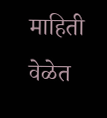माहिती वेळेत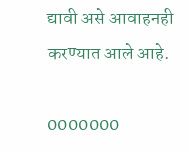द्यावी असे आवाहनही करण्यात आले आहे.

0000000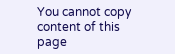You cannot copy content of this page